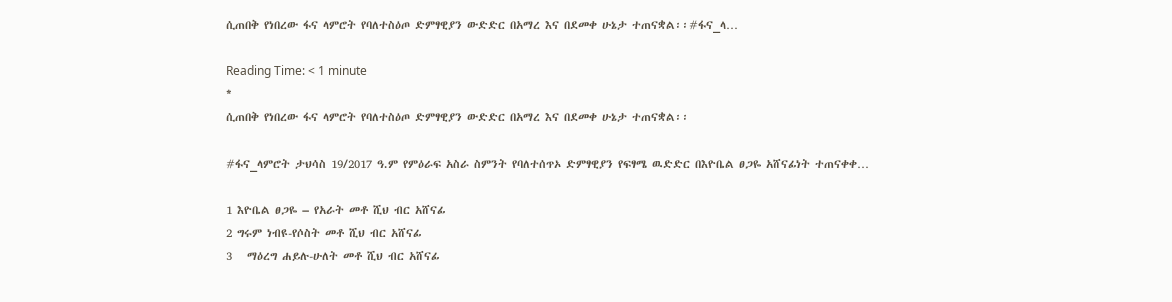ሲጠበቅ የነበረው ፋና ላምሮት የባለተስዕጦ ድምፃዊያን ውድድር በአማረ እና በደመቀ ሁኔታ ተጠናቋል፡፡#ፋና_ላ…

Reading Time: < 1 minute
*
ሲጠበቅ የነበረው ፋና ላምሮት የባለተስዕጦ ድምፃዊያን ውድድር በአማረ እና በደመቀ ሁኔታ ተጠናቋል፡፡

#ፋና_ላምሮት ታህሳስ 19/2017 ዓ.ም የምዕራፍ አስራ ስምንት የባለተሰጥኦ ድምፃዊያን የፍፃሜ ዉድድር በእዮቤል ፀጋዬ አሸናፊነት ተጠናቀቀ…

1 እዮቤል ፀጋዬ – የአራት መቶ ሺህ ብር አሸናፊ
2 ግሩም ነብዩ-የሶስት መቶ ሺህ ብር አሸናፊ
3   ማዕረግ ሐይሉ-ሁለት መቶ ሺህ ብር አሸናፊ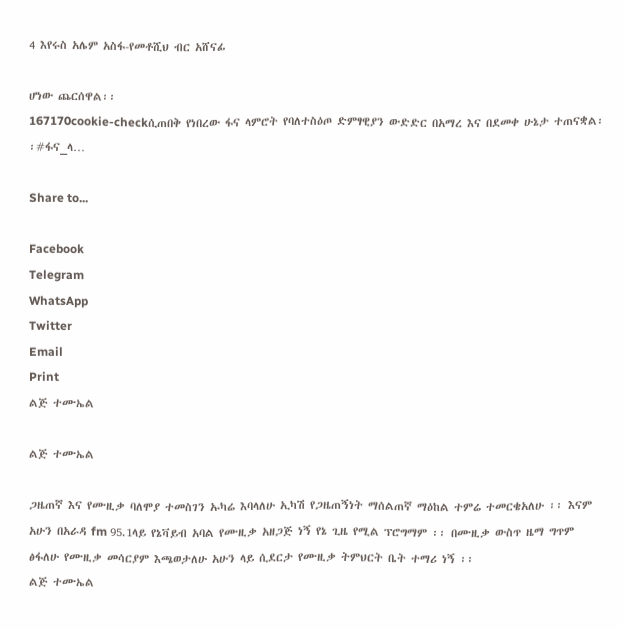4 እየሩስ አሌም አስፋ-የመቶሺህ ብር አሸናፊ

ሆነው ጨርሰዋል፡፡
167170cookie-checkሲጠበቅ የነበረው ፋና ላምሮት የባለተስዕጦ ድምፃዊያን ውድድር በአማረ እና በደመቀ ሁኔታ ተጠናቋል፡፡#ፋና_ላ…

Share to...

Facebook
Telegram
WhatsApp
Twitter
Email
Print
ልጅ ተሙኤል

ልጅ ተሙኤል

ጋዜጠኛ እና የሙዚቃ ባለሞያ ተመስገን ኡካሬ እባላለሁ ኢካሽ የጋዜጠኝነት ማሰልጠኛ ማዕከል ተምሬ ተመርቄአለሁ ፡፡ እናም አሁን በአራዳ fm 95.1ላይ የኔቫይብ አባል የሙዚቃ አዘጋጅ ነኝ የኔ ጊዜ የሚል ፕሮግማም ፡፡ በሙዚቃ ውስጥ ዜማ ግጥም ፅፋለሁ የሙዚቃ መሳርያም እጫወታለሁ አሁን ላይ ሲደርታ የሙዚቃ ትምህርት ቤት ተማሪ ነኝ ፡፡
ልጅ ተሙኤል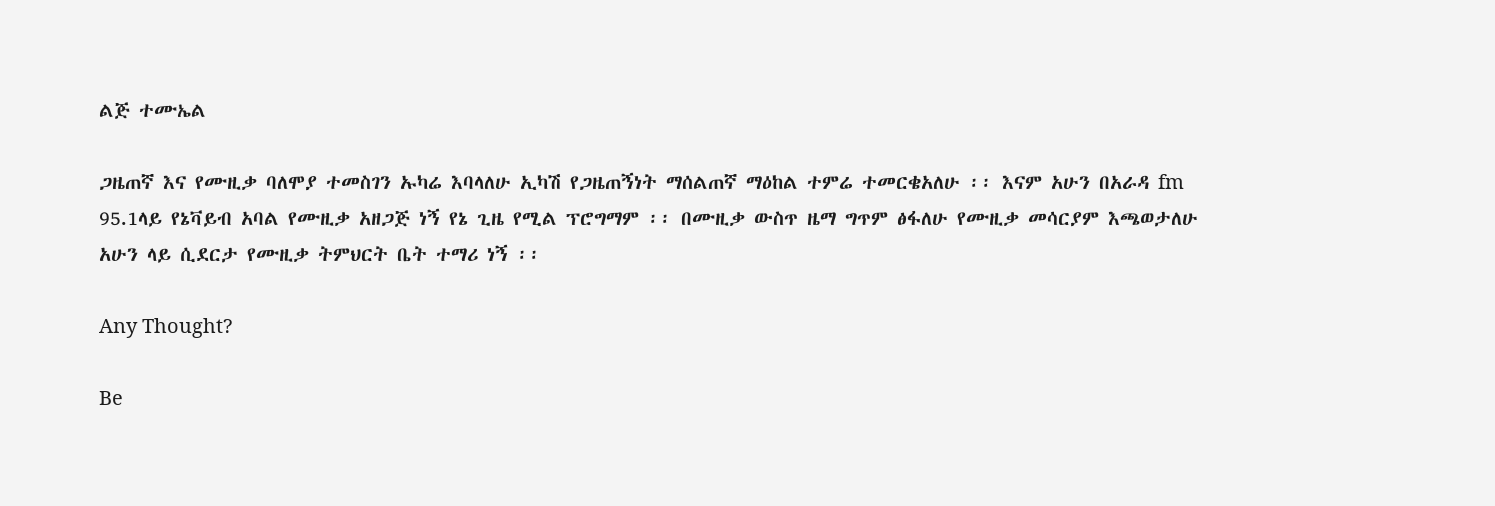ልጅ ተሙኤል

ጋዜጠኛ እና የሙዚቃ ባለሞያ ተመስገን ኡካሬ እባላለሁ ኢካሽ የጋዜጠኝነት ማሰልጠኛ ማዕከል ተምሬ ተመርቄአለሁ ፡፡ እናም አሁን በአራዳ fm 95.1ላይ የኔቫይብ አባል የሙዚቃ አዘጋጅ ነኝ የኔ ጊዜ የሚል ፕሮግማም ፡፡ በሙዚቃ ውስጥ ዜማ ግጥም ፅፋለሁ የሙዚቃ መሳርያም እጫወታለሁ አሁን ላይ ሲደርታ የሙዚቃ ትምህርት ቤት ተማሪ ነኝ ፡፡

Any Thought?

Be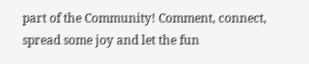part of the Community! Comment, connect, spread some joy and let the fun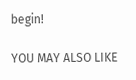begin!

YOU MAY ALSO LIKE